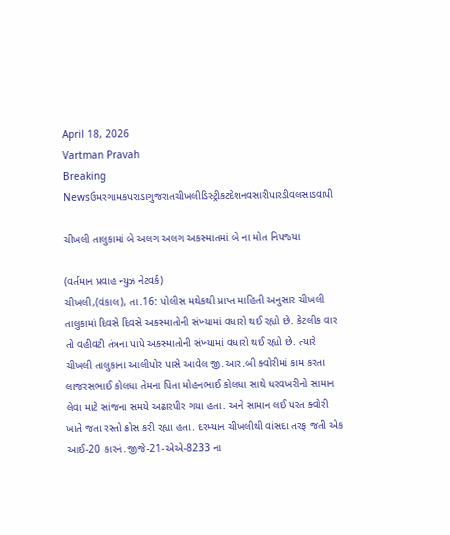April 18, 2026
Vartman Pravah
Breaking Newsઉમરગામકપરાડાગુજરાતચીખલીડિસ્ટ્રીકટદેશનવસારીપારડીવલસાડવાપી

ચીખલી તાલુકામાં બે અલગ અલગ અકસ્‍માતમાં બે ના મોત નિપજ્‍યા

(વર્તમાન પ્રવાહ ન્‍યુઝ નેટવર્ક)
ચીખલી,(વંકાલ), તા.16: પોલીસ મથેકથી પ્રાપ્ત માહિતી અનુસાર ચીખલી તાલુકામાં દિવસે દિવસે અકસ્‍માતોની સંખ્‍યામાં વધારો થઈ રહ્યો છે. કેટલીક વાર તો વહીવટી તંત્રના પાપે અકસ્‍માતોની સંખ્‍યામાં વધારો થઈ રહ્યો છે. ત્‍યારે ચીખલી તાલુકાના આલીપોર પાસે આવેલ જી.આર.બી ક્‍વોરીમાં કામ કરતા લાજરસભાઈ કોલધા તેમના પિતા મોહનભાઈ કોલધા સાથે ધરવખરીનો સામાન લેવા માટે સાંજના સમયે અઢારપીર ગયા હતા. અને સામાન લઈ પરત ક્‍વોરી ખાતે જતા રસ્‍તો ક્રોસ કરી રહ્યા હતા. દરમ્‍યાન ચીખલીથી વાંસદા તરફ જતી એક આઈ-20 કારનં.જીજે-21-એએ-8233 ના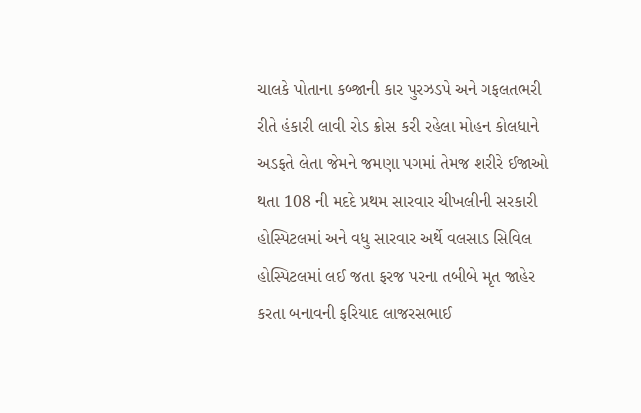ચાલકે પોતાના કબ્‍જાની કાર પુરઝડપે અને ગફલતભરી રીતે હંકારી લાવી રોડ ક્રોસ કરી રહેલા મોહન કોલધાને અડફતે લેતા જેમને જમણા પગમાં તેમજ શરીરે ઈજાઓ થતા 108 ની મદદે પ્રથમ સારવાર ચીખલીની સરકારી હોસ્‍પિટલમાં અને વધુ સારવાર અર્થે વલસાડ સિવિલ હોસ્‍પિટલમાં લઈ જતા ફરજ પરના તબીબે મૃત જાહેર કરતા બનાવની ફરિયાદ લાજરસભાઈ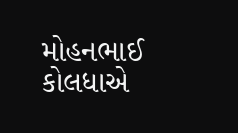મોહનભાઈ કોલધાએ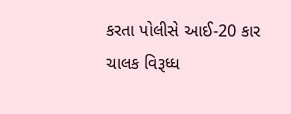કરતા પોલીસે આઈ-20 કાર ચાલક વિરૂધ્‍ધ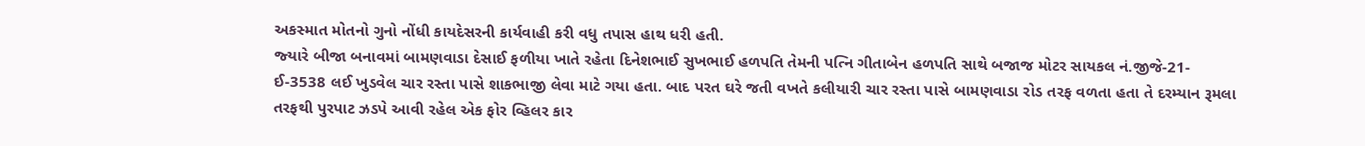અકસ્‍માત મોતનો ગુનો નોંધી કાયદેસરની કાર્યવાહી કરી વધુ તપાસ હાથ ધરી હતી.
જ્‍યારે બીજા બનાવમાં બામણવાડા દેસાઈ ફળીયા ખાતે રહેતા દિનેશભાઈ સુખભાઈ હળપતિ તેમની પત્‍નિ ગીતાબેન હળપતિ સાથે બજાજ મોટર સાયકલ નં.જીજે-21-ઈ-3538 લઈ ખુડવેલ ચાર રસ્‍તા પાસે શાકભાજી લેવા માટે ગયા હતા. બાદ પરત ઘરે જતી વખતે કલીયારી ચાર રસ્‍તા પાસે બામણવાડા રોડ તરફ વળતા હતા તે દરમ્‍યાન રૂમલા તરફથી પુરપાટ ઝડપે આવી રહેલ એક ફોર વ્‍હિલર કાર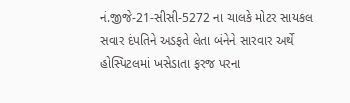નં.જીજે-21-સીસી-5272 ના ચાલકે મોટર સાયકલ સવાર દંપતિને અડફતે લેતા બંનેને સારવાર અર્થે હોસ્‍પિટલમાં ખસેડાતા ફરજ પરના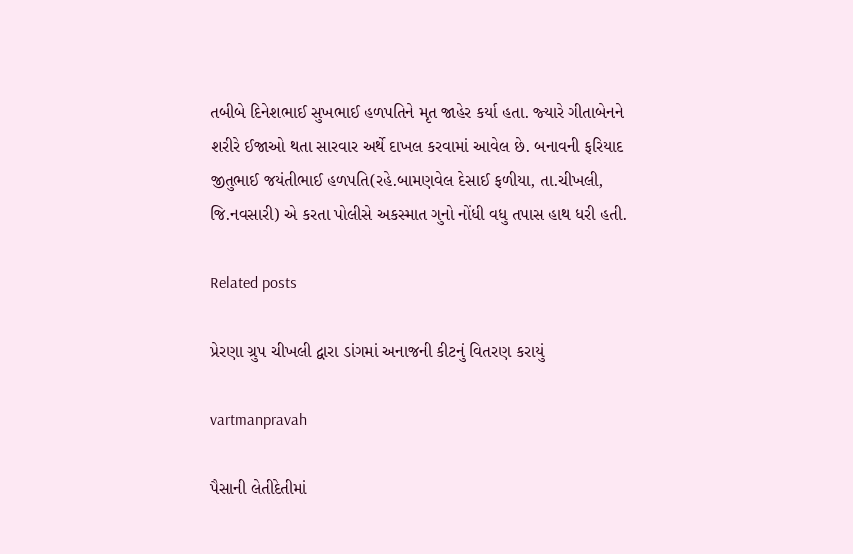તબીબે દિનેશભાઈ સુખભાઈ હળપતિને મૃત જાહેર કર્યા હતા. જ્‍યારે ગીતાબેનને શરીરે ઈજાઓ થતા સારવાર અર્થે દાખલ કરવામાં આવેલ છે. બનાવની ફરિયાદ જીતુભાઈ જયંતીભાઈ હળપતિ(રહે.બામણવેલ દેસાઈ ફળીયા, તા.ચીખલી, જિ.નવસારી) એ કરતા પોલીસે અકસ્‍માત ગુનો નોંધી વધુ તપાસ હાથ ધરી હતી.

Related posts

પ્રેરણા ગ્રુપ ચીખલી દ્વારા ડાંગમાં અનાજની કીટનું વિતરણ કરાયું

vartmanpravah

પૈસાની લેતીદેતીમાં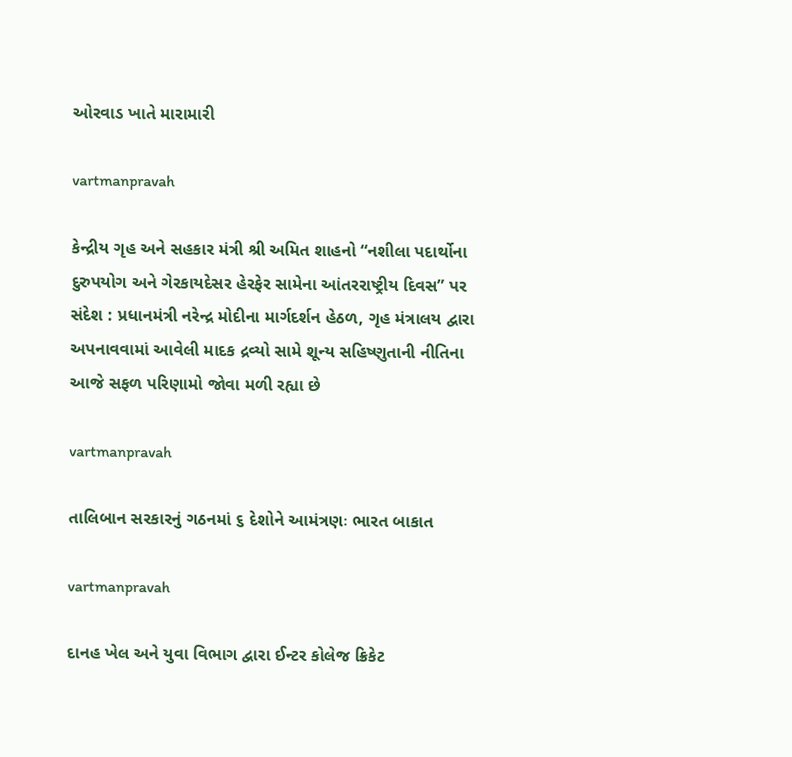ઓરવાડ ખાતે મારામારી

vartmanpravah

કેન્દ્રીય ગૃહ અને સહકાર મંત્રી શ્રી અમિત શાહનો “નશીલા પદાર્થોના દુરુપયોગ અને ગેરકાયદેસર હેરફેર સામેના આંતરરાષ્ટ્રીય દિવસ” પર સંદેશ : પ્રધાનમંત્રી નરેન્દ્ર મોદીના માર્ગદર્શન હેઠળ, ગૃહ મંત્રાલય દ્વારા અપનાવવામાં આવેલી માદક દ્રવ્યો સામે શૂન્ય સહિષ્ણુતાની નીતિના આજે સફળ પરિણામો જોવા મળી રહ્યા છે

vartmanpravah

તાલિબાન સરકારનું ગઠનમાં ૬ દેશોને આમંત્રણઃ ભારત બાકાત

vartmanpravah

દાનહ ખેલ અને યુવા વિભાગ દ્વારા ઈન્‍ટર કોલેજ ક્રિકેટ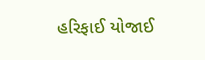હરિફાઈ યોજાઈ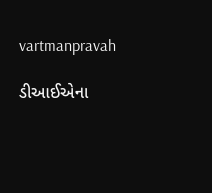vartmanpravah

ડીઆઈએના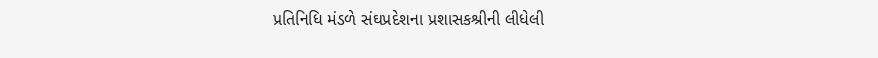પ્રતિનિધિ મંડળે સંઘપ્રદેશના પ્રશાસકશ્રીની લીધેલી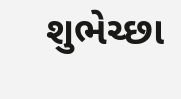શુભેચ્‍છા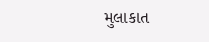મુલાકાત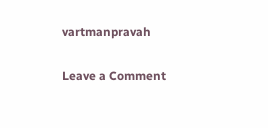vartmanpravah

Leave a Comment